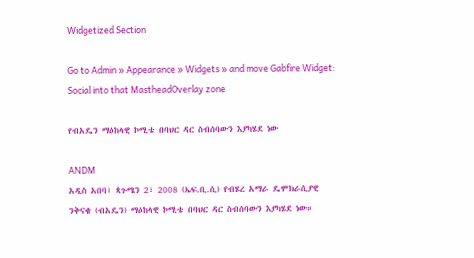Widgetized Section

Go to Admin » Appearance » Widgets » and move Gabfire Widget: Social into that MastheadOverlay zone

የብአዴን ማዕከላዊ ኮሚቴ በባህር ዳር ስብሰባውን እያካሄደ ነው

ANDM
አዲስ አበባ፣ ጳጉሜን 2፣ 2008 (ኤፍ.ቢ.ሲ) የብሄረ አማራ ዴሞክራሲያዊ ንቅናቄ (ብአዴን) ማዕከላዊ ኮሚቴ በባህር ዳር ስብሰባውን እያካሄደ ነው።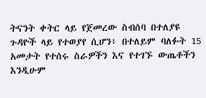ትናንት ቀትር ላይ የጀመረው ስብሰባ በተለያዩ ጉዳዮች ላይ የተወያየ ሲሆን፥ በተለይም ባለፉት 15 አመታት የተሰሩ ስራዎችን እና የተገኙ ውጤቶችን እንዲሁም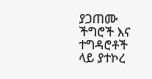ያጋጠሙ ችግሮች እና ተግዳሮቶች ላይ ያተኮረ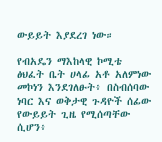ውይይት እያደረገ ነው።

የብአዴን ማእከላዊ ኮሚቴ ፅህፈት ቤት ሀላፊ አቶ አለምነው መኮነን እንደገለፁት፥ በስብሰባው ነባር እና ወቅታዊ ጉዳዮች ሰፊው የውይይት ጊዜ የሚሰጣቸው ሲሆን፥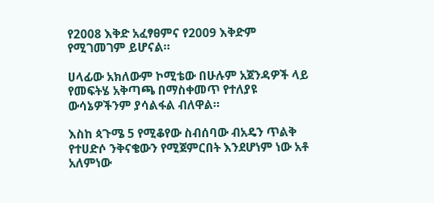የ2008 እቅድ አፈፃፀምና የ2009 እቅድም የሚገመገም ይሆናል።

ሀላፊው አክለውም ኮሚቴው በሁሉም አጀንዳዎች ላይ የመፍትሄ አቅጣጫ በማስቀመጥ የተለያዩ ውሳኔዎችንም ያሳልፋል ብለዋል።

እስከ ጳጉሜ 5 የሚቆየው ስብሰባው ብአዴን ጥልቅ የተሀድሶ ንቅናቄውን የሚጀምርበት እንደሆነም ነው አቶ አለምነው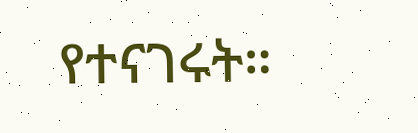የተናገሩት።